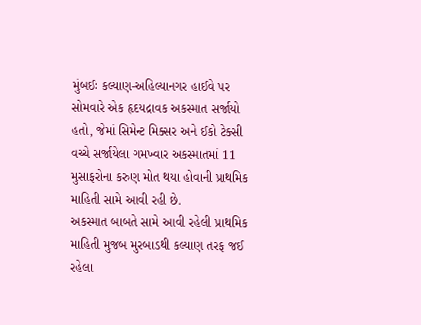મુંબઈઃ કલ્યાણ-અહિલ્યાનગર હાઈવે પર સોમવારે એક હૃદયદ્રાવક અકસ્માત સર્જાયો હતો, જેમાં સિમેન્ટ મિક્સર અને ઈકો ટેક્સી વચ્ચે સર્જાયેલા ગમખ્વાર અકસ્માતમાં 11 મુસાફરોના કરુણ મોત થયા હોવાની પ્રાથમિક માહિતી સામે આવી રહી છે.
અકસ્માત બાબતે સામે આવી રહેલી પ્રાથમિક માહિતી મુજબ મુરબાડથી કલ્યાણ તરફ જઈ રહેલા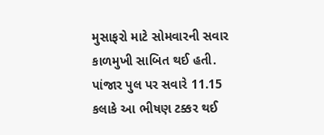મુસાફરો માટે સોમવારની સવાર કાળમુખી સાબિત થઈ હતી. પાંજાર પુલ પર સવારે 11.15 કલાકે આ ભીષણ ટક્કર થઈ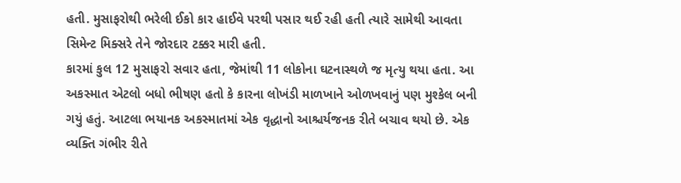હતી. મુસાફરોથી ભરેલી ઈકો કાર હાઈવે પરથી પસાર થઈ રહી હતી ત્યારે સામેથી આવતા સિમેન્ટ મિક્સરે તેને જોરદાર ટક્કર મારી હતી.
કારમાં કુલ 12 મુસાફરો સવાર હતા, જેમાંથી 11 લોકોના ઘટનાસ્થળે જ મૃત્યુ થયા હતા. આ અકસ્માત એટલો બધો ભીષણ હતો કે કારના લોખંડી માળખાને ઓળખવાનું પણ મુશ્કેલ બની ગયું હતું. આટલા ભયાનક અકસ્માતમાં એક વૃદ્ધાનો આશ્ચર્યજનક રીતે બચાવ થયો છે. એક વ્યક્તિ ગંભીર રીતે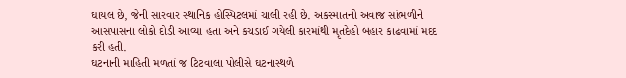ઘાયલ છે, જેની સારવાર સ્થાનિક હોસ્પિટલમાં ચાલી રહી છે. અકસ્માતનો અવાજ સાંભળીને આસપાસના લોકો દોડી આવ્યા હતા અને કચડાઈ ગયેલી કારમાંથી મૃતદેહો બહાર કાઢવામાં મદદ કરી હતી.
ઘટનાની માહિતી મળતાં જ ટિટવાલા પોલીસે ઘટનાસ્થળે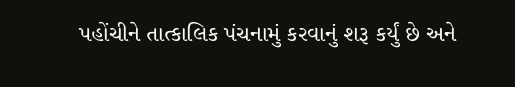પહોંચીને તાત્કાલિક પંચનામું કરવાનું શરૂ કર્યું છે અને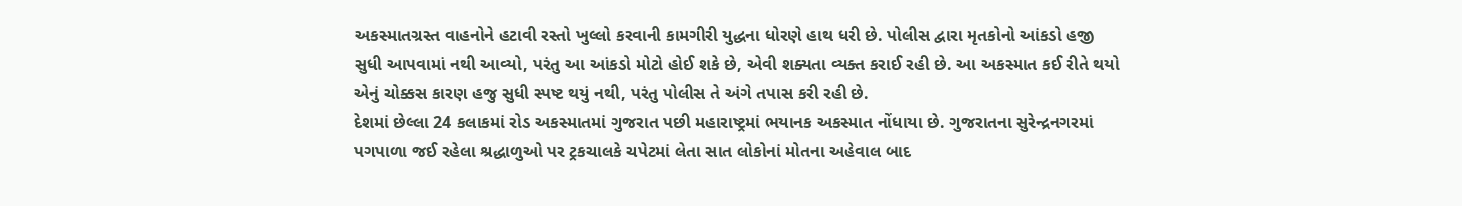અકસ્માતગ્રસ્ત વાહનોને હટાવી રસ્તો ખુલ્લો કરવાની કામગીરી યુદ્ધના ધોરણે હાથ ધરી છે. પોલીસ દ્વારા મૃતકોનો આંકડો હજી સુધી આપવામાં નથી આવ્યો, પરંતુ આ આંકડો મોટો હોઈ શકે છે, એવી શક્યતા વ્યક્ત કરાઈ રહી છે. આ અકસ્માત કઈ રીતે થયો એનું ચોક્કસ કારણ હજુ સુધી સ્પષ્ટ થયું નથી, પરંતુ પોલીસ તે અંગે તપાસ કરી રહી છે.
દેશમાં છેલ્લા 24 કલાકમાં રોડ અકસ્માતમાં ગુજરાત પછી મહારાષ્ટ્રમાં ભયાનક અકસ્માત નોંધાયા છે. ગુજરાતના સુરેન્દ્રનગરમાં પગપાળા જઈ રહેલા શ્રદ્ધાળુઓ પર ટ્રકચાલકે ચપેટમાં લેતા સાત લોકોનાં મોતના અહેવાલ બાદ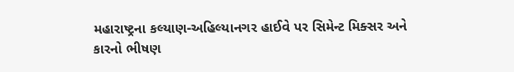મહારાષ્ટ્રના કલ્યાણ-અહિલ્યાનગર હાઈવે પર સિમેન્ટ મિક્સર અને કારનો ભીષણ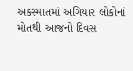અકસ્માતમાં અગિયાર લોકોનાં મોતથી આજનો દિવસ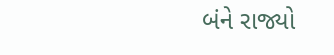બંને રાજ્યો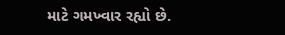માટે ગમખ્વાર રહ્યો છે.